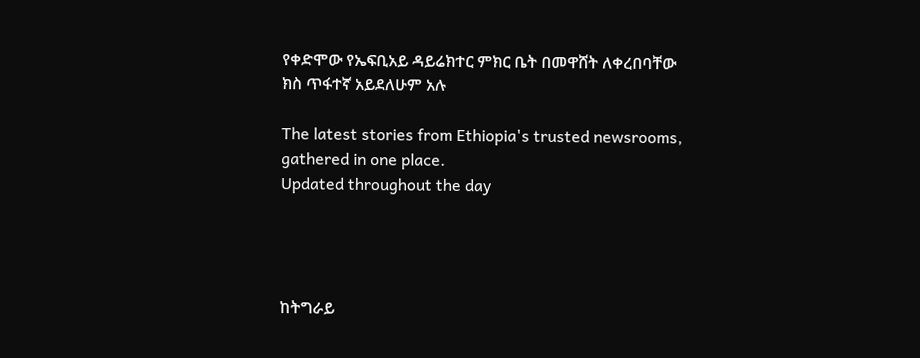የቀድሞው የኤፍቢአይ ዳይሬክተር ምክር ቤት በመዋሸት ለቀረበባቸው ክስ ጥፋተኛ አይደለሁም አሉ

The latest stories from Ethiopia's trusted newsrooms, gathered in one place.
Updated throughout the day




ከትግራይ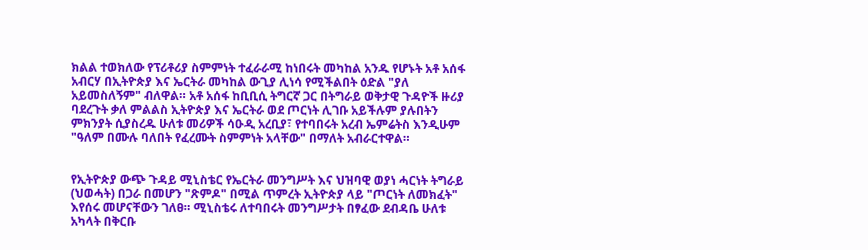ክልል ተወክለው የፕሪቶሪያ ስምምነት ተፈራራሚ ከነበሩት መካከል አንዱ የሆኑት አቶ አሰፋ አብርሃ በኢትዮጵያ እና ኤርትራ መካከል ውጊያ ሊነሳ የሚችልበት ዕድል "ያለ አይመስለኝም" ብለዋል። አቶ አሰፋ ከቢቢሲ ትግርኛ ጋር በትግራይ ወቅታዊ ጉዳዮች ዙሪያ ባደረጉት ቃለ ምልልስ ኢትዮጵያ እና ኤርትራ ወደ ጦርነት ሊገቡ አይችሉም ያሉበትን ምክንያት ሲያስረዱ ሁለቱ መሪዎች ሳዑዲ አረቢያ፣ የተባበሩት አረብ ኤምሬትስ እንዲሁም "ዓለም በሙሉ ባለበት የፈረሙት ስምምነት አላቸው" በማለት አብራርተዋል።


የኢትዮጵያ ውጭ ጉዳይ ሚኒስቴር የኤርትራ መንግሥት እና ህዝባዊ ወያነ ሓርነት ትግራይ (ህወሓት) በጋራ በመሆን "ጽምዶ" በሚል ጥምረት ኢትዮጵያ ላይ "ጦርነት ለመክፈት" እየሰሩ መሆናቸውን ገለፀ። ሚኒስቴሩ ለተባበሩት መንግሥታት በፃፈው ደብዳቤ ሁለቱ አካላት በቅርቡ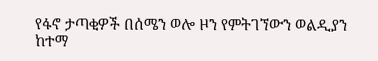የፋኖ ታጣቂዎች በሰሜን ወሎ ዞን የምትገኘውን ወልዲያን ከተማ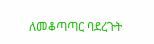ለመቆጣጣር ባደረጉት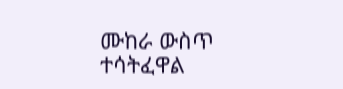ሙከራ ውስጥ ተሳትፈዋል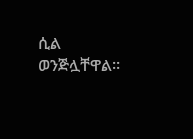ሲል ወንጅሏቸዋል።